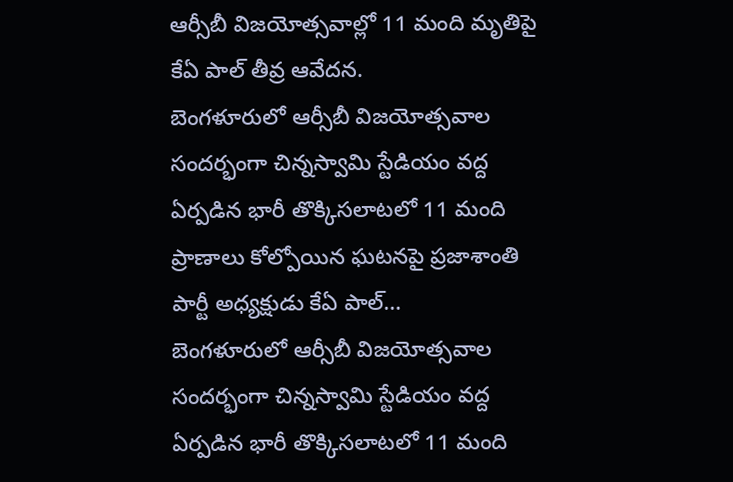ఆర్సీబీ విజయోత్సవాల్లో 11 మంది మృతిపై కేఏ పాల్ తీవ్ర ఆవేదన.
బెంగళూరులో ఆర్సీబీ విజయోత్సవాల సందర్భంగా చిన్నస్వామి స్టేడియం వద్ద ఏర్పడిన భారీ తొక్కిసలాటలో 11 మంది ప్రాణాలు కోల్పోయిన ఘటనపై ప్రజాశాంతి పార్టీ అధ్యక్షుడు కేఏ పాల్…
బెంగళూరులో ఆర్సీబీ విజయోత్సవాల సందర్భంగా చిన్నస్వామి స్టేడియం వద్ద ఏర్పడిన భారీ తొక్కిసలాటలో 11 మంది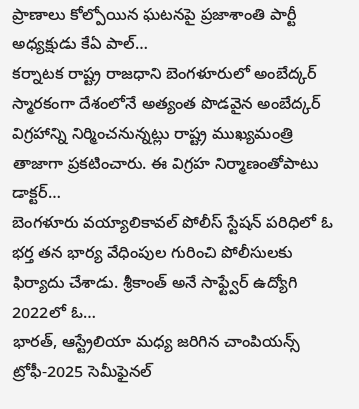ప్రాణాలు కోల్పోయిన ఘటనపై ప్రజాశాంతి పార్టీ అధ్యక్షుడు కేఏ పాల్…
కర్నాటక రాష్ట్ర రాజధాని బెంగళూరులో అంబేద్కర్ స్మారకంగా దేశంలోనే అత్యంత పొడవైన అంబేద్కర్ విగ్రహాన్ని నిర్మించనున్నట్లు రాష్ట్ర ముఖ్యమంత్రి తాజాగా ప్రకటించారు. ఈ విగ్రహ నిర్మాణంతోపాటు డాక్టర్…
బెంగళూరు వయ్యాలికావల్ పోలీస్ స్టేషన్ పరిధిలో ఓ భర్త తన భార్య వేధింపుల గురించి పోలీసులకు ఫిర్యాదు చేశాడు. శ్రీకాంత్ అనే సాఫ్ట్వేర్ ఉద్యోగి 2022లో ఓ…
భారత్, ఆస్ట్రేలియా మధ్య జరిగిన చాంపియన్స్ ట్రోఫీ-2025 సెమీఫైనల్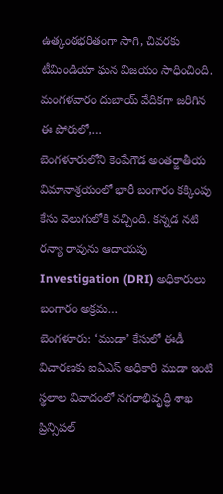ఉత్కంఠభరితంగా సాగి, చివరకు టీమిండియా ఘన విజయం సాధించింది. మంగళవారం దుబాయ్ వేదికగా జరిగిన ఈ పోరులో,…
బెంగళూరులోని కెంపేగౌడ అంతర్జాతీయ విమానాశ్రయంలో భారీ బంగారం కక్కింపు కేసు వెలుగులోకి వచ్చింది. కన్నడ నటి రన్యా రావును ఆదాయపు Investigation (DRI) అధికారులు బంగారం అక్రమ…
బెంగళూరు: ‘ముడా’ కేసులో ఈడీ విచారణకు ఐఏఎస్ అధికారి ముడా ఇంటి స్థలాల వివాదంలో నగరాభివృద్ధి శాఖ ప్రిన్సిపల్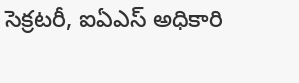సెక్రటరీ, ఐఏఎస్ అధికారి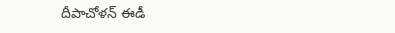దీపాచోళన్ ఈడీ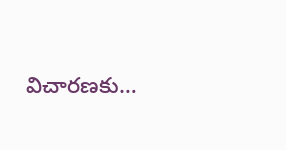విచారణకు…